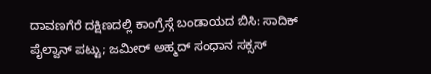ದಾವಣಗೆರೆ ದಕ್ಷಿಣದಲ್ಲಿ ಕಾಂಗ್ರೆಸ್ಗೆ ಬಂಡಾಯದ ಬಿಸಿ: ಸಾದಿಕ್ ಪೈಲ್ವಾನ್ ಪಟ್ಟು; ಜಮೀರ್ ಅಹ್ಮದ್ ಸಂಧಾನ ಸಕ್ಸಸ್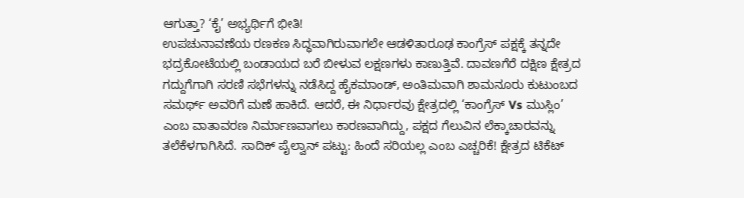ಆಗುತ್ತಾ? ‘ಕೈ’ ಅಭ್ಯರ್ಥಿಗೆ ಭೀತಿ!
ಉಪಚುನಾವಣೆಯ ರಣಕಣ ಸಿದ್ಧವಾಗಿರುವಾಗಲೇ ಆಡಳಿತಾರೂಢ ಕಾಂಗ್ರೆಸ್ ಪಕ್ಷಕ್ಕೆ ತನ್ನದೇ ಭದ್ರಕೋಟೆಯಲ್ಲಿ ಬಂಡಾಯದ ಬರೆ ಬೀಳುವ ಲಕ್ಷಣಗಳು ಕಾಣುತ್ತಿವೆ. ದಾವಣಗೆರೆ ದಕ್ಷಿಣ ಕ್ಷೇತ್ರದ ಗದ್ದುಗೆಗಾಗಿ ಸರಣಿ ಸಭೆಗಳನ್ನು ನಡೆಸಿದ್ದ ಹೈಕಮಾಂಡ್, ಅಂತಿಮವಾಗಿ ಶಾಮನೂರು ಕುಟುಂಬದ ಸಮರ್ಥ್ ಅವರಿಗೆ ಮಣೆ ಹಾಕಿದೆ. ಆದರೆ, ಈ ನಿರ್ಧಾರವು ಕ್ಷೇತ್ರದಲ್ಲಿ ‘ಕಾಂಗ್ರೆಸ್ Vs ಮುಸ್ಲಿಂ’ ಎಂಬ ವಾತಾವರಣ ನಿರ್ಮಾಣವಾಗಲು ಕಾರಣವಾಗಿದ್ದು, ಪಕ್ಷದ ಗೆಲುವಿನ ಲೆಕ್ಕಾಚಾರವನ್ನು ತಲೆಕೆಳಗಾಗಿಸಿದೆ. ಸಾದಿಕ್ ಪೈಲ್ವಾನ್ ಪಟ್ಟು: ಹಿಂದೆ ಸರಿಯಲ್ಲ ಎಂಬ ಎಚ್ಚರಿಕೆ! ಕ್ಷೇತ್ರದ ಟಿಕೆಟ್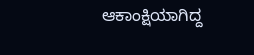ಆಕಾಂಕ್ಷಿಯಾಗಿದ್ದ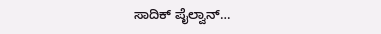ಸಾದಿಕ್ ಪೈಲ್ವಾನ್…